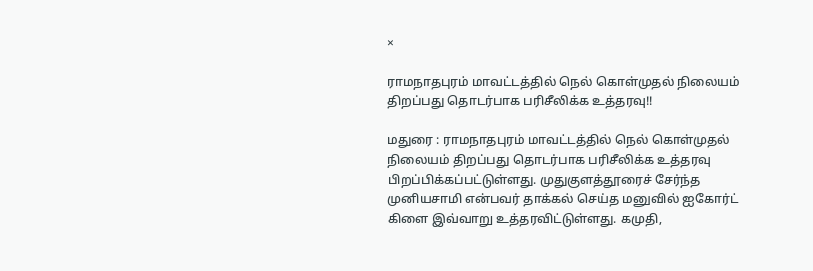×

ராமநாதபுரம் மாவட்டத்தில் நெல் கொள்முதல் நிலையம் திறப்பது தொடர்பாக பரிசீலிக்க உத்தரவு!!

மதுரை : ராமநாதபுரம் மாவட்டத்தில் நெல் கொள்முதல் நிலையம் திறப்பது தொடர்பாக பரிசீலிக்க உத்தரவு பிறப்பிக்கப்பட்டுள்ளது. முதுகுளத்தூரைச் சேர்ந்த முனியசாமி என்பவர் தாக்கல் செய்த மனுவில் ஐகோர்ட் கிளை இவ்வாறு உத்தரவிட்டுள்ளது. கமுதி,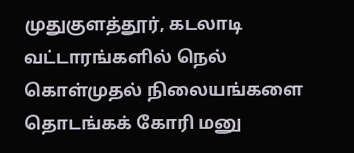முதுகுளத்தூர், கடலாடி வட்டாரங்களில் நெல் கொள்முதல் நிலையங்களை தொடங்கக் கோரி மனு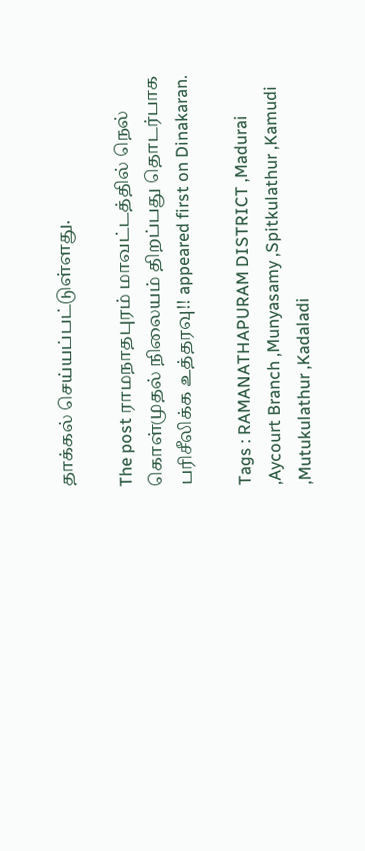தாக்கல் செய்யப்பட்டுள்ளது.

The post ராமநாதபுரம் மாவட்டத்தில் நெல் கொள்முதல் நிலையம் திறப்பது தொடர்பாக பரிசீலிக்க உத்தரவு!! appeared first on Dinakaran.

Tags : RAMANATHAPURAM DISTRICT ,Madurai ,Aycourt Branch ,Munyasamy ,Spitkulathur ,Kamudi ,Mutukulathur ,Kadaladi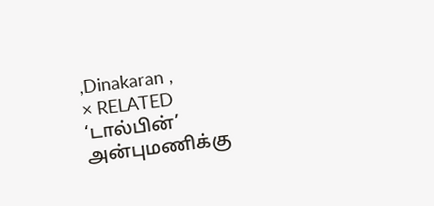,Dinakaran ,
× RELATED ‘டால்பின்’ அன்புமணிக்கு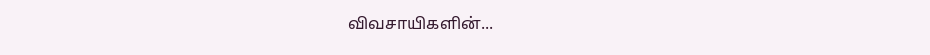விவசாயிகளின்...